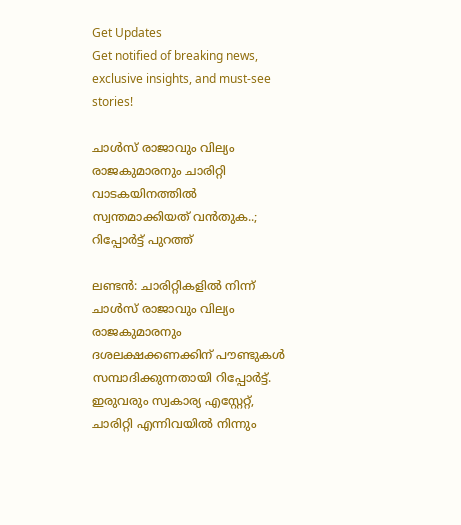Get Updates
Get notified of breaking news, exclusive insights, and must-see stories!

ചാള്‍സ് രാജാവും വില്യം രാജകുമാരനും ചാരിറ്റി വാടകയിനത്തില്‍ സ്വന്തമാക്കിയത് വന്‍തുക..; റിപ്പോര്‍ട്ട് പുറത്ത്

ലണ്ടന്‍: ചാരിറ്റികളില്‍ നിന്ന് ചാള്‍സ് രാജാവും വില്യം രാജകുമാരനും ദശലക്ഷക്കണക്കിന് പൗണ്ടുകള്‍ സമ്പാദിക്കുന്നതായി റിപ്പോര്‍ട്ട്. ഇരുവരും സ്വകാര്യ എസ്റ്റേറ്റ്, ചാരിറ്റി എന്നിവയില്‍ നിന്നും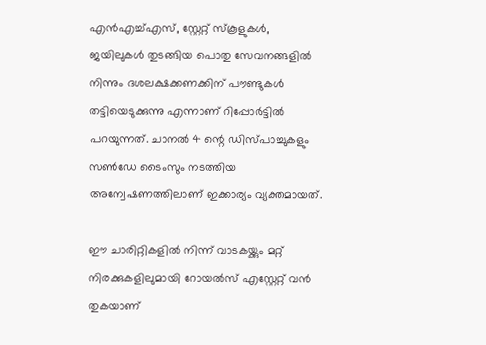എന്‍എച്ച്എസ്, സ്റ്റേറ്റ് സ്‌കൂളുകള്‍, ജയിലുകള്‍ തുടങ്ങിയ പൊതു സേവനങ്ങളില്‍ നിന്നും ദശലക്ഷക്കണക്കിന് പൗണ്ടുകള്‍ തട്ടിയെടുക്കുന്നു എന്നാണ് റിപ്പോര്‍ട്ടില്‍ പറയുന്നത്. ചാനല്‍ 4 ന്റെ ഡിസ്പാച്ചുകളും സണ്‍ഡേ ടൈംസും നടത്തിയ അന്വേഷണത്തിലാണ് ഇക്കാര്യം വ്യക്തമായത്.

ഈ ചാരിറ്റികളില്‍ നിന്ന് വാടകയ്ക്കും മറ്റ് നിരക്കുകളിലുമായി റോയല്‍സ് എസ്റ്റേറ്റ് വന്‍ തുകയാണ്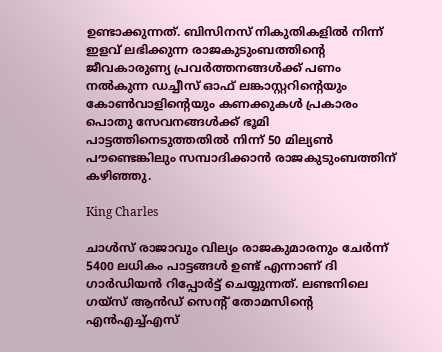ഉണ്ടാക്കുന്നത്. ബിസിനസ് നികുതികളില്‍ നിന്ന് ഇളവ് ലഭിക്കുന്ന രാജകുടുംബത്തിന്റെ ജീവകാരുണ്യ പ്രവര്‍ത്തനങ്ങള്‍ക്ക് പണം നല്‍കുന്ന ഡച്ചീസ് ഓഫ് ലങ്കാസ്റ്ററിന്റെയും കോണ്‍വാളിന്റെയും കണക്കുകള്‍ പ്രകാരം പൊതു സേവനങ്ങള്‍ക്ക് ഭൂമി പാട്ടത്തിനെടുത്തതില്‍ നിന്ന് 50 മില്യണ്‍ പൗണ്ടെങ്കിലും സമ്പാദിക്കാന്‍ രാജകുടുംബത്തിന് കഴിഞ്ഞു.

King Charles

ചാള്‍സ് രാജാവും വില്യം രാജകുമാരനും ചേര്‍ന്ന് 5400 ലധികം പാട്ടങ്ങള്‍ ഉണ്ട് എന്നാണ് ദി ഗാര്‍ഡിയന്‍ റിപ്പോര്‍ട്ട് ചെയ്യുന്നത്. ലണ്ടനിലെ ഗയ്സ് ആന്‍ഡ് സെന്റ് തോമസിന്റെ എന്‍എച്ച്എസ്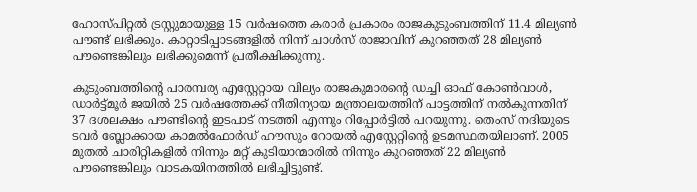ഹോസ്പിറ്റല്‍ ട്രസ്റ്റുമായുള്ള 15 വര്‍ഷത്തെ കരാര്‍ പ്രകാരം രാജകുടുംബത്തിന് 11.4 മില്യണ്‍ പൗണ്ട് ലഭിക്കും. കാറ്റാടിപ്പാടങ്ങളില്‍ നിന്ന് ചാള്‍സ് രാജാവിന് കുറഞ്ഞത് 28 മില്യണ്‍ പൗണ്ടെങ്കിലും ലഭിക്കുമെന്ന് പ്രതീക്ഷിക്കുന്നു.

കുടുംബത്തിന്റെ പാരമ്പര്യ എസ്റ്റേറ്റായ വില്യം രാജകുമാരന്റെ ഡച്ചി ഓഫ് കോണ്‍വാള്‍, ഡാര്‍ട്ട്മൂര്‍ ജയില്‍ 25 വര്‍ഷത്തേക്ക് നീതിന്യായ മന്ത്രാലയത്തിന് പാട്ടത്തിന് നല്‍കുന്നതിന് 37 ദശലക്ഷം പൗണ്ടിന്റെ ഇടപാട് നടത്തി എന്നും റിപ്പോര്‍ട്ടില്‍ പറയുന്നു. തെംസ് നദിയുടെ ടവര്‍ ബ്ലോക്കായ കാമല്‍ഫോര്‍ഡ് ഹൗസും റോയല്‍ എസ്റ്റേറ്റിന്റെ ഉടമസ്ഥതയിലാണ്. 2005 മുതല്‍ ചാരിറ്റികളില്‍ നിന്നും മറ്റ് കുടിയാന്മാരില്‍ നിന്നും കുറഞ്ഞത് 22 മില്യണ്‍ പൗണ്ടെങ്കിലും വാടകയിനത്തില്‍ ലഭിച്ചിട്ടുണ്ട്.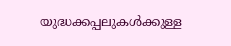യുദ്ധക്കപ്പലുകള്‍ക്കുള്ള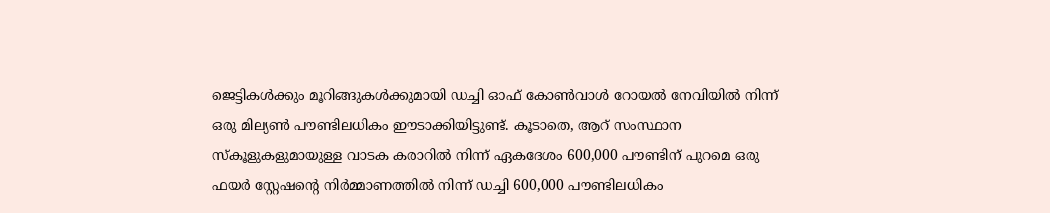ജെട്ടികള്‍ക്കും മൂറിങ്ങുകള്‍ക്കുമായി ഡച്ചി ഓഫ് കോണ്‍വാള്‍ റോയല്‍ നേവിയില്‍ നിന്ന് ഒരു മില്യണ്‍ പൗണ്ടിലധികം ഈടാക്കിയിട്ടുണ്ട്. കൂടാതെ, ആറ് സംസ്ഥാന സ്‌കൂളുകളുമായുള്ള വാടക കരാറില്‍ നിന്ന് ഏകദേശം 600,000 പൗണ്ടിന് പുറമെ ഒരു ഫയര്‍ സ്റ്റേഷന്റെ നിര്‍മ്മാണത്തില്‍ നിന്ന് ഡച്ചി 600,000 പൗണ്ടിലധികം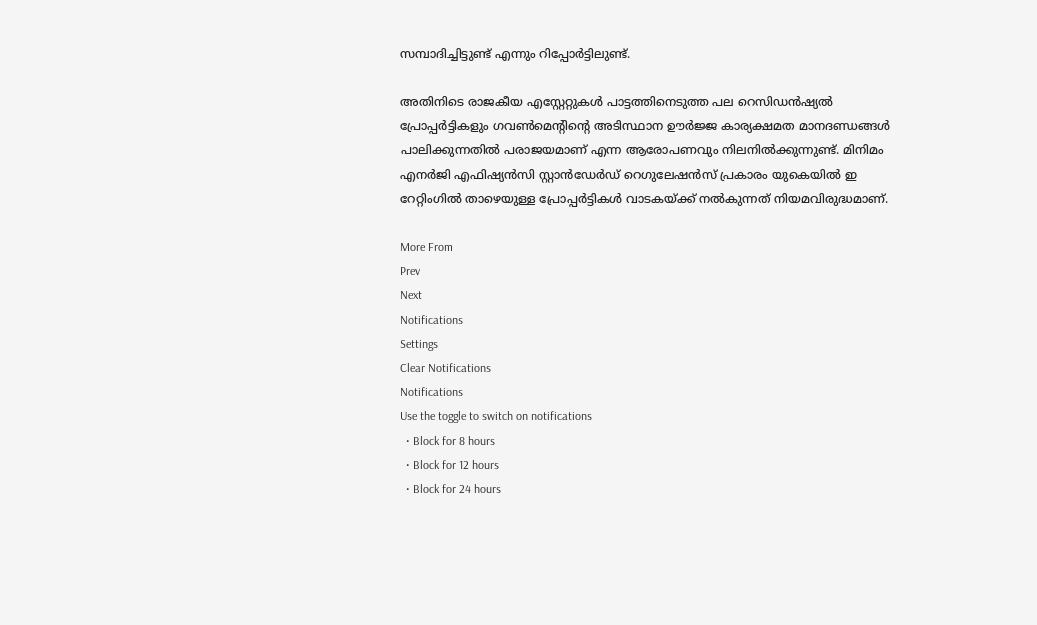സമ്പാദിച്ചിട്ടുണ്ട് എന്നും റിപ്പോര്‍ട്ടിലുണ്ട്.

അതിനിടെ രാജകീയ എസ്റ്റേറ്റുകള്‍ പാട്ടത്തിനെടുത്ത പല റെസിഡന്‍ഷ്യല്‍ പ്രോപ്പര്‍ട്ടികളും ഗവണ്‍മെന്റിന്റെ അടിസ്ഥാന ഊര്‍ജ്ജ കാര്യക്ഷമത മാനദണ്ഡങ്ങള്‍ പാലിക്കുന്നതില്‍ പരാജയമാണ് എന്ന ആരോപണവും നിലനില്‍ക്കുന്നുണ്ട്. മിനിമം എനര്‍ജി എഫിഷ്യന്‍സി സ്റ്റാന്‍ഡേര്‍ഡ് റെഗുലേഷന്‍സ് പ്രകാരം യുകെയില്‍ ഇ റേറ്റിംഗില്‍ താഴെയുള്ള പ്രോപ്പര്‍ട്ടികള്‍ വാടകയ്ക്ക് നല്‍കുന്നത് നിയമവിരുദ്ധമാണ്.

More From
Prev
Next
Notifications
Settings
Clear Notifications
Notifications
Use the toggle to switch on notifications
  • Block for 8 hours
  • Block for 12 hours
  • Block for 24 hours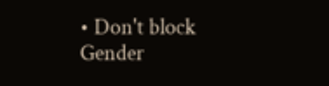• Don't block
Gender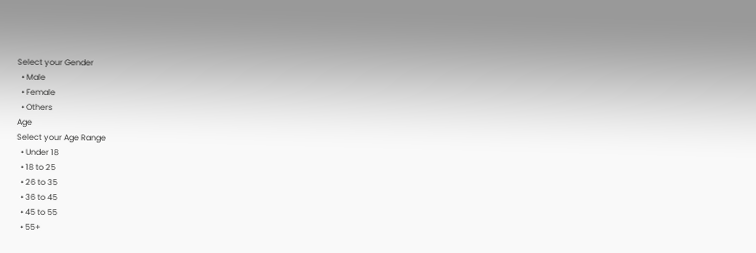Select your Gender
  • Male
  • Female
  • Others
Age
Select your Age Range
  • Under 18
  • 18 to 25
  • 26 to 35
  • 36 to 45
  • 45 to 55
  • 55+